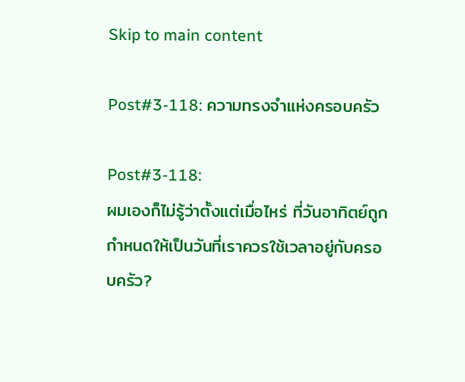Skip to main content

Post#3-118: ความทรงจำแห่งครอบครัว

Post#3-118:
ผมเองก็ไม่รู้ว่าตั้งแต่เมื่อไหร่ ที่วันอาทิตย์ถูกกำหนดให้เป็นวันที่เราควรใช้เวลาอยู่กับครอบครัว?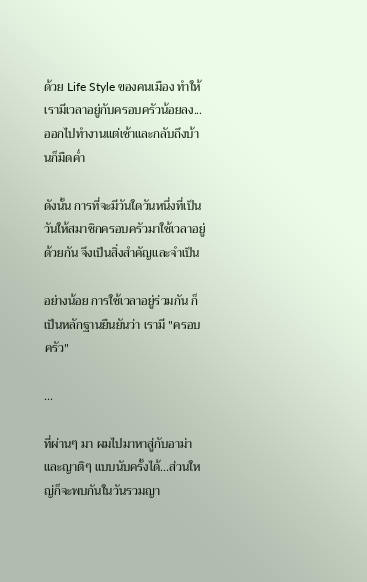ด้วย Life Style ของคนเมือง ทำให้เรามีเวลาอยู่กับครอบครัวน้อยลง...ออกไปทำงานแต่เช้าและกลับถึงบ้านก็มืดค่ำ

ดังนั้น การที่จะมีวันใดวันหนึ่งที่เป็นวันให้สมาชิกครอบครัวมาใช้เวลาอยู่ด้วยกัน จึงเป็นสิ่งสำคัญและจำเป็น

อย่างน้อย การใช้เวลาอยู่ร่วมกัน ก็เป็นหลักฐานยืนยันว่า เรามี "ครอบครัว"

...

ที่ผ่านๆ มา ผมไปมาหาสู่กับอาม่าและญาติๆ แบบนับครั้งได้...ส่วนใหญ่ก็จะพบกันในวันรวมญา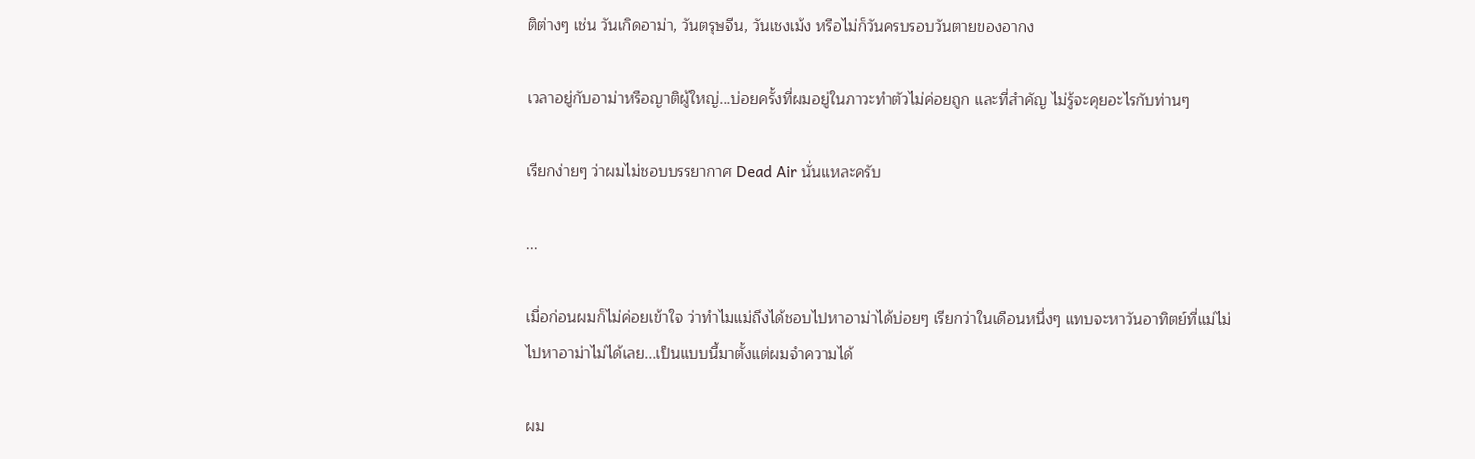ติต่างๆ เช่น วันเกิดอาม่า, วันตรุษจีน, วันเชงเม้ง หรือไม่ก็วันครบรอบวันตายของอากง

เวลาอยู่กับอาม่าหรือญาติผู้ใหญ่...บ่อยครั้งที่ผมอยู่ในภาวะทำตัวไม่ค่อยถูก และที่สำคัญ ไม่รู้จะคุยอะไรกับท่านๆ

เรียกง่ายๆ ว่าผมไม่ชอบบรรยากาศ Dead Air นั่นแหละครับ

...

เมื่อก่อนผมก็ไม่ค่อยเข้าใจ ว่าทำไมแม่ถึงได้ชอบไปหาอาม่าได้บ่อยๆ เรียกว่าในเดือนหนึ่งๆ แทบจะหาวันอาทิตย์ที่แม่ไม่ไปหาอาม่าไม่ได้เลย...เป็นแบบนี้มาตั้งแต่ผมจำความได้

ผม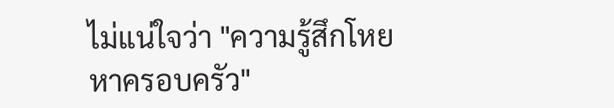ไม่แน่ใจว่า "ความรู้สึกโหยหาครอบครัว"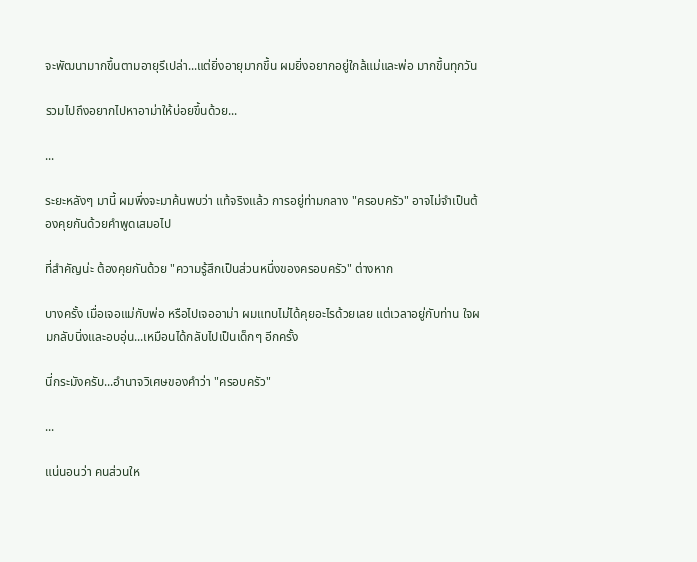จะพัฒนามากขึ้นตามอายุรึเปล่า...แต่ยิ่งอายุมากขึ้น ผมยิ่งอยากอยู่ใกล้แม่และพ่อ มากขึ้นทุกวัน

รวมไปถึงอยากไปหาอาม่าให้บ่อยขึ้นด้วย...

...

ระยะหลังๆ มานี้ ผมพึ่งจะมาค้นพบว่า แท้จริงแล้ว การอยู่ท่ามกลาง "ครอบครัว" อาจไม่จำเป็นต้องคุยกันด้วยคำพูดเสมอไป

ที่สำคัญน่ะ ต้องคุยกันด้วย "ความรู้สึกเป็นส่วนหนึ่งของครอบครัว" ต่างหาก

บางครั้ง เมื่อเจอแม่กับพ่อ หรือไปเจออาม่า ผมแทบไม่ได้คุยอะไรด้วยเลย แต่เวลาอยู่กับท่าน ใจผมกลับนิ่งและอบอุ่น...เหมือนได้กลับไปเป็นเด็กๆ อีกครั้ง

นี่กระมังครับ...อำนาจวิเศษของคำว่า "ครอบครัว"

...

แน่นอนว่า คนส่วนให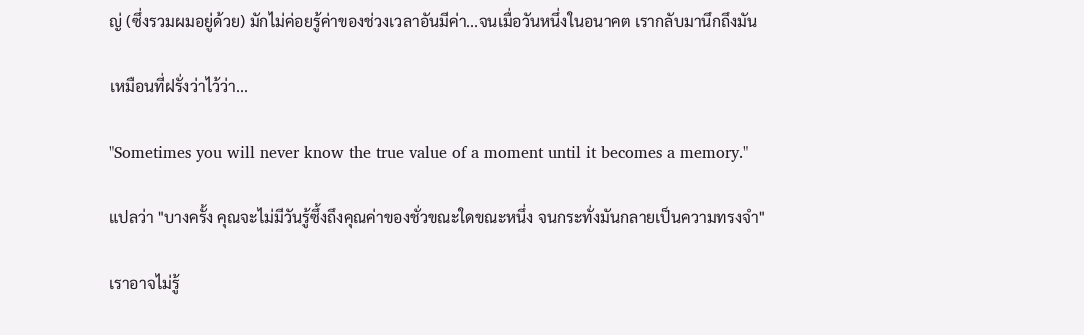ญ่ (ซึ่งรวมผมอยู่ด้วย) มักไม่ค่อยรู้ค่าของช่วงเวลาอันมีค่า...จนเมื่อวันหนึ่งในอนาคต เรากลับมานึกถึงมัน

เหมือนที่ฝรั่งว่าไว้ว่า...

"Sometimes you will never know the true value of a moment until it becomes a memory."

แปลว่า "บางครั้ง คุณจะไม่มีวันรู้ซึ้งถึงคุณค่าของชั่วขณะใดขณะหนึ่ง จนกระทั่งมันกลายเป็นความทรงจำ"

เราอาจไม่รู้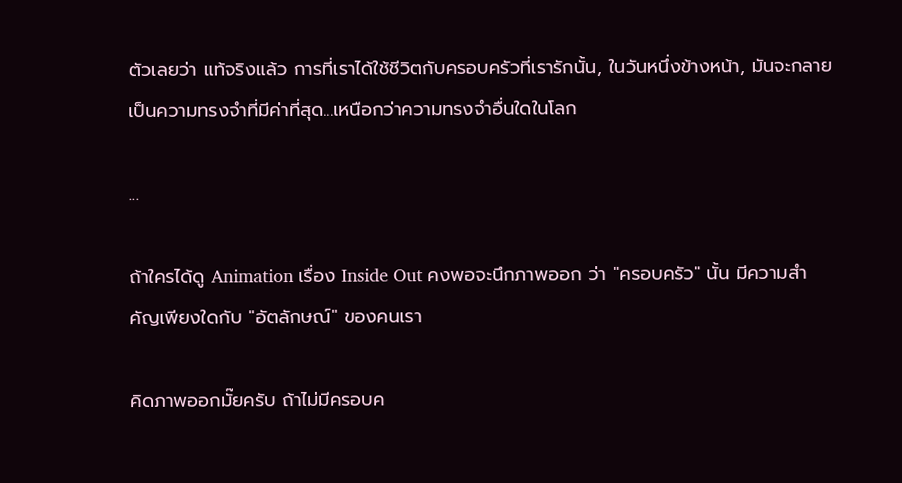ตัวเลยว่า แท้จริงแล้ว การที่เราได้ใช้ชีวิตกับครอบครัวที่เรารักนั้น, ในวันหนึ่งข้างหน้า, มันจะกลายเป็นความทรงจำที่มีค่าที่สุด...เหนือกว่าความทรงจำอื่นใดในโลก

...

ถ้าใครได้ดู Animation เรื่อง Inside Out คงพอจะนึกภาพออก ว่า "ครอบครัว" นั้น มีความสำคัญเพียงใดกับ "อัตลักษณ์" ของคนเรา

คิดภาพออกมั๊ยครับ ถ้าไม่มีครอบค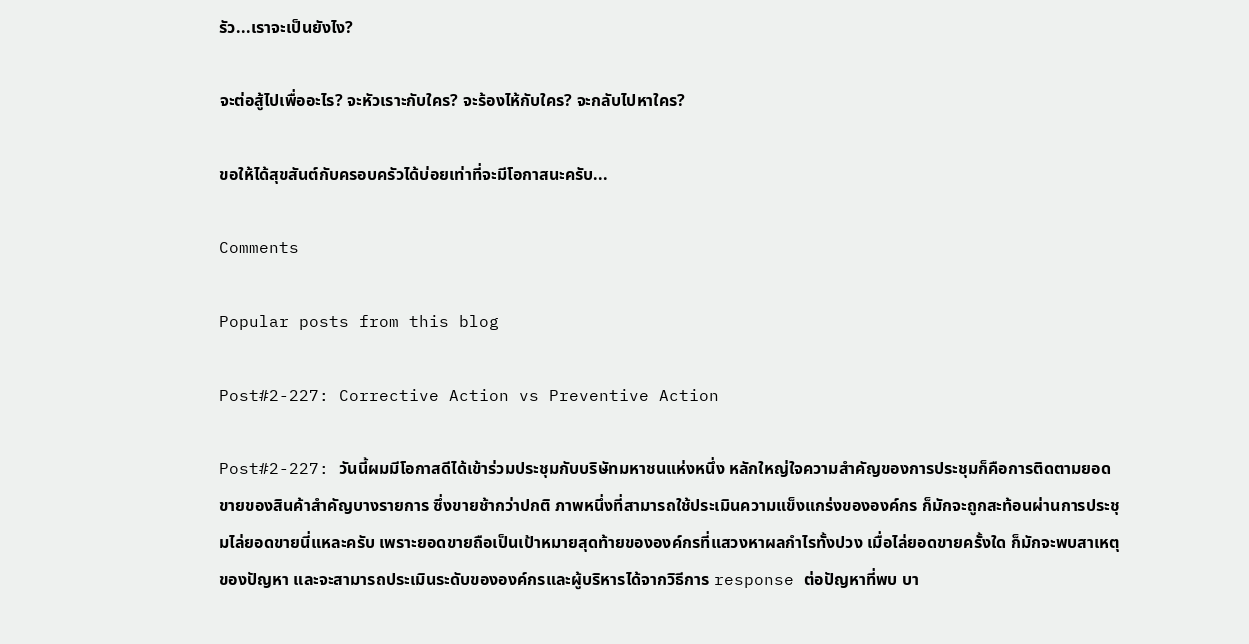รัว...เราจะเป็นยังไง?

จะต่อสู้ไปเพื่ออะไร? จะหัวเราะกับใคร? จะร้องไห้กับใคร? จะกลับไปหาใคร?

ขอให้ได้สุขสันต์กับครอบครัวได้บ่อยเท่าที่จะมีโอกาสนะครับ...

Comments

Popular posts from this blog

Post#2-227: Corrective Action vs Preventive Action

Post#2-227: วันนี้ผมมีโอกาสดีได้เข้าร่วมประชุมกับบริษัทมหาชนแห่งหนึ่ง หลักใหญ่ใจความสำคัญของการประชุมก็คือการติดตามยอดขายของสินค้าสำคัญบางรายการ ซึ่งขายช้ากว่าปกติ ภาพหนึ่งที่สามารถใช้ประเมินความแข็งแกร่งขององค์กร ก็มักจะถูกสะท้อนผ่านการประชุมไล่ยอดขายนี่แหละครับ เพราะยอดขายถือเป็นเป้าหมายสุดท้ายขององค์กรที่แสวงหาผลกำไรทั้งปวง เมื่อไล่ยอดขายครั้งใด ก็มักจะพบสาเหตุของปัญหา และจะสามารถประเมินระดับขององค์กรและผู้บริหารได้จากวิธีการ response ต่อปัญหาที่พบ บา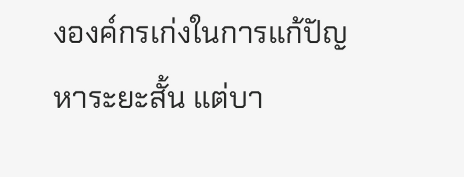งองค์กรเก่งในการแก้ปัญหาระยะสั้น แต่บา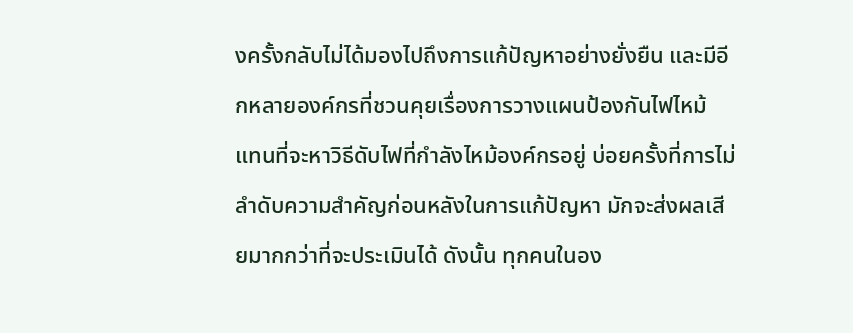งครั้งกลับไม่ได้มองไปถึงการแก้ปัญหาอย่างยั่งยืน และมีอีกหลายองค์กรที่ชวนคุยเรื่องการวางแผนป้องกันไฟไหม้ แทนที่จะหาวิธีดับไฟที่กำลังไหม้องค์กรอยู่ บ่อยครั้งที่การไม่ลำดับความสำคัญก่อนหลังในการแก้ปัญหา มักจะส่งผลเสียมากกว่าที่จะประเมินได้ ดังนั้น ทุกคนในอง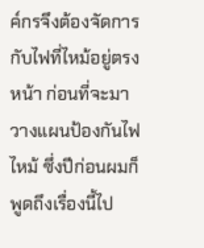ค์กรจึงต้องจัดการกับไฟที่ไหม้อยู่ตรงหน้า ก่อนที่จะมาวางแผนป้องกันไฟไหม้ ซึ่งปีก่อนผมก็พูดถึงเรื่องนี้ไป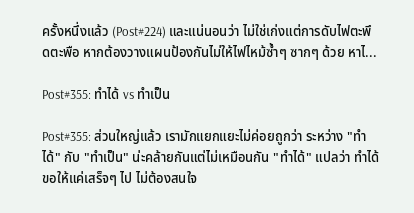ครั้งหนึ่งแล้ว (Post#224) และแน่นอนว่า ไม่ใช่เก่งแต่การดับไฟตะพึดตะพือ หากต้องวางแผนป้องกันไม่ให้ไฟไหม้ซ้ำๆ ซากๆ ด้วย หาไ...

Post#355: ทำได้ vs ทำเป็น

Post#355: ส่วนใหญ่แล้ว เรามักแยกแยะไม่ค่อยถูกว่า ระหว่าง "ทำได้" กับ "ทำเป็น" น่ะคล้ายกันแต่ไม่เหมือนกัน "ทำได้" แปลว่า ทำได้ ขอให้แค่เสร็จๆ ไป ไม่ต้องสนใจ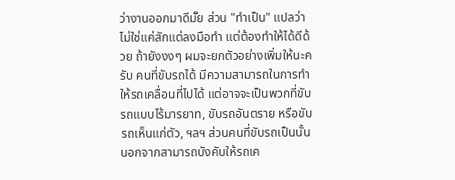ว่างานออกมาดีมั๊ย ส่วน "ทำเป็น" แปลว่า ไม่ใช่แค่สักแต่ลงมือทำ แต่ต้องทำให้ได้ดีด้วย ถ้ายังงงๆ ผมจะยกตัวอย่างเพิ่มให้นะครับ คนที่ขับรถได้ มีความสามารถในการทำให้รถเคลื่อนที่ไปได้ แต่อาจจะเป็นพวกที่ขับรถแบบไร้มารยาท, ขับรถอันตราย หรือขับรถเห็นแก่ตัว, ฯลฯ ส่วนคนที่ขับรถเป็นนั้น นอกจากสามารถบังคับให้รถเค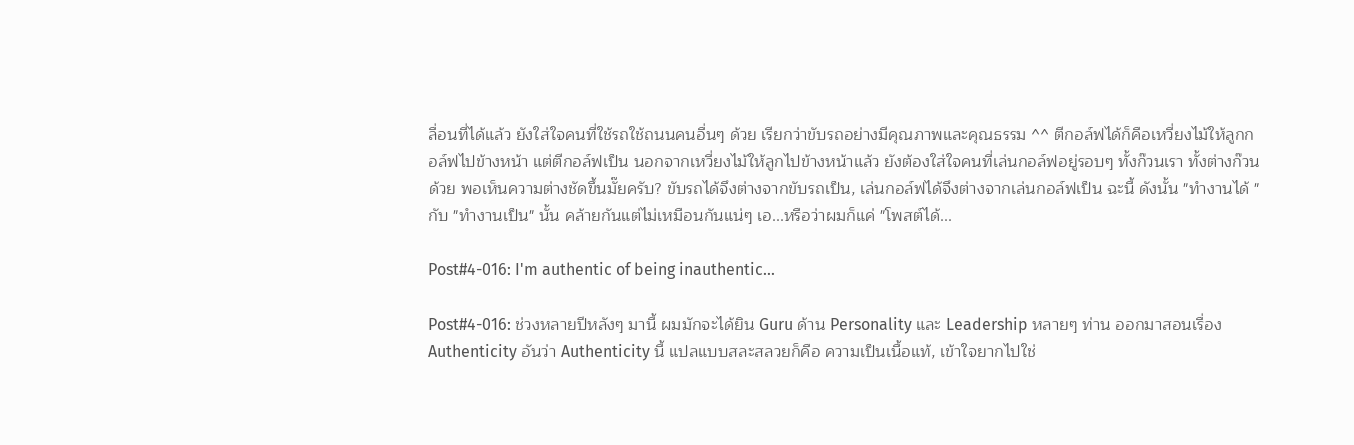ลื่อนที่ได้แล้ว ยังใส่ใจคนที่ใช้รถใช้ถนนคนอื่นๆ ด้วย เรียกว่าขับรถอย่างมีคุณภาพและคุณธรรม ^^ ตีกอล์ฟได้ก็คือเหวี่ยงไม้ให้ลูกกอล์ฟไปข้างหน้า แต่ตีกอล์ฟเป็น นอกจากเหวี่ยงไม้ให้ลูกไปข้างหน้าแล้ว ยังต้องใส่ใจคนที่เล่นกอล์ฟอยู่รอบๆ ทั้งก๊วนเรา ทั้งต่างก๊วนด้วย พอเห็นความต่างชัดขึ้นมั๊ยครับ? ขับรถได้จึงต่างจากขับรถเป็น, เล่นกอล์ฟได้จึงต่างจากเล่นกอล์ฟเป็น ฉะนี้ ดังนั้น "ทำงานได้ " กับ "ทำงานเป็น" นั้น คล้ายกันแต่ไม่เหมือนกันแน่ๆ เอ...หรือว่าผมก็แค่ "โพสต์ได้...

Post#4-016: I'm authentic of being inauthentic...

Post#4-016: ช่วงหลายปีหลังๆ มานี้ ผมมักจะได้ยิน Guru ด้าน Personality และ Leadership หลายๆ ท่าน ออกมาสอนเรื่อง Authenticity อันว่า Authenticity นี้ แปลแบบสละสลวยก็คือ ความเป็นเนื้อแท้, เข้าใจยากไปใช่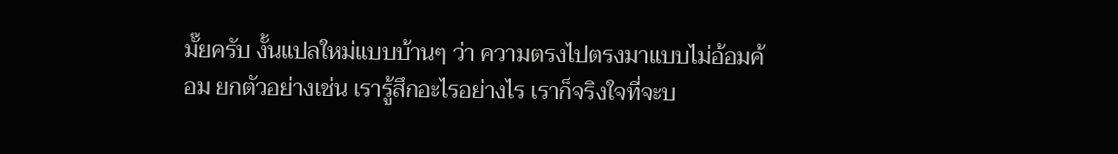มั๊ยครับ งั้นแปลใหม่แบบบ้านๆ ว่า ความตรงไปตรงมาแบบไม่อ้อมค้อม ยกตัวอย่างเช่น เรารู้สึกอะไรอย่างไร เราก็จริงใจที่จะบ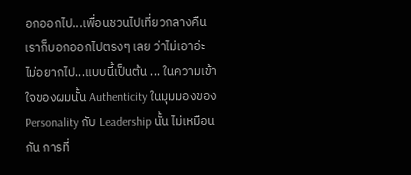อกออกไป...เพื่อนชวนไปเที่ยวกลางคืน เราก็บอกออกไปตรงๆ เลย ว่าไม่เอาอ่ะ ไม่อยากไป...แบบนี้เป็นต้น ... ในความเข้าใจของผมนั้น Authenticity ในมุมมองของ Personality กับ Leadership นั้น ไม่เหมือนกัน การที่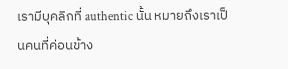เรามีบุคลิกที่ authentic นั้น หมายถึงเราเป็นคนที่ค่อนข้าง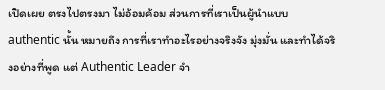เปิดเผย ตรงไปตรงมา ไม่อ้อมค้อม ส่วนการที่เราเป็นผู้นำแบบ authentic นั้น หมายถึง การที่เราทำอะไรอย่างจริงจัง มุ่งมั่น และทำได้จริงอย่างที่พูด แต่ Authentic Leader จำ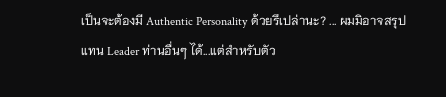เป็นจะต้องมี Authentic Personality ด้วยรึเปล่านะ? ... ผมมิอาจสรุปแทน Leader ท่านอื่นๆ ได้...แต่สำหรับตัว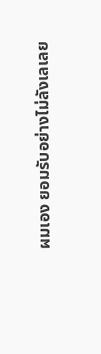ผมเอง ยอมรับอย่างไม่ลังเลเลย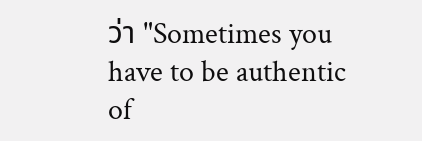ว่า "Sometimes you have to be authentic of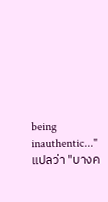being inauthentic..." แปลว่า "บางค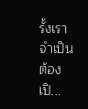รั้งเราจำเป็นต้องเปิ...